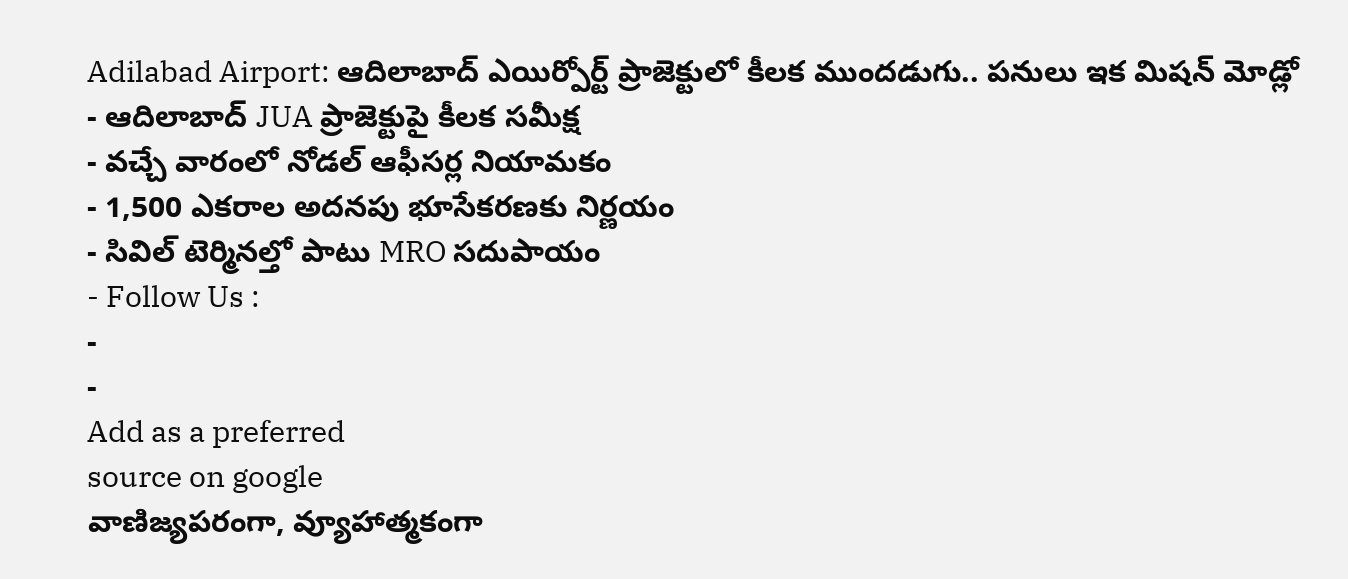Adilabad Airport: ఆదిలాబాద్ ఎయిర్పోర్ట్ ప్రాజెక్టులో కీలక ముందడుగు.. పనులు ఇక మిషన్ మోడ్లో
- ఆదిలాబాద్ JUA ప్రాజెక్టుపై కీలక సమీక్ష
- వచ్చే వారంలో నోడల్ ఆఫీసర్ల నియామకం
- 1,500 ఎకరాల అదనపు భూసేకరణకు నిర్ణయం
- సివిల్ టెర్మినల్తో పాటు MRO సదుపాయం
- Follow Us :
-
-
Add as a preferred
source on google
వాణిజ్యపరంగా, వ్యూహాత్మకంగా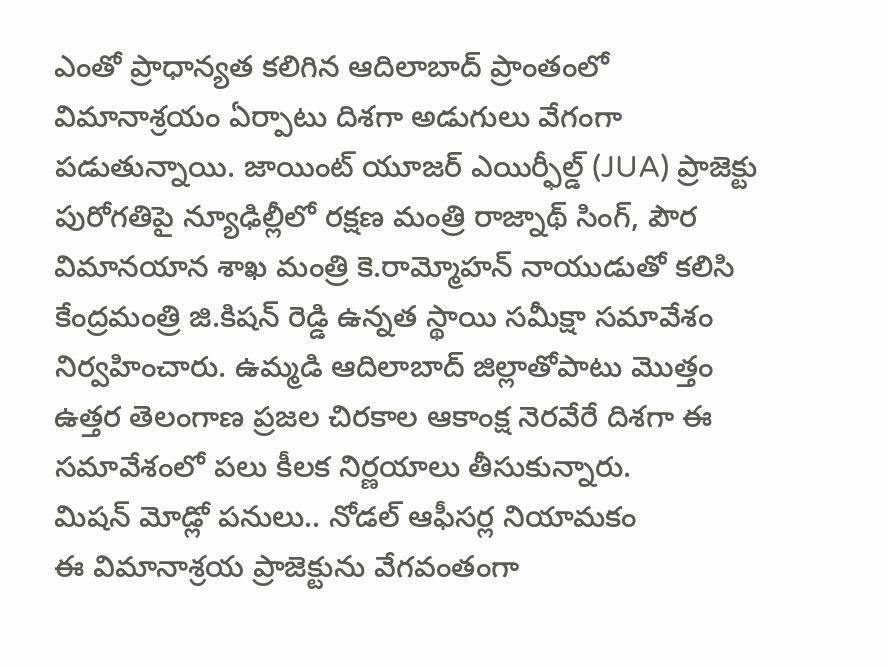ఎంతో ప్రాధాన్యత కలిగిన ఆదిలాబాద్ ప్రాంతంలో విమానాశ్రయం ఏర్పాటు దిశగా అడుగులు వేగంగా పడుతున్నాయి. జాయింట్ యూజర్ ఎయిర్ఫీల్డ్ (JUA) ప్రాజెక్టు పురోగతిపై న్యూఢిల్లీలో రక్షణ మంత్రి రాజ్నాథ్ సింగ్, పౌర విమానయాన శాఖ మంత్రి కె.రామ్మోహన్ నాయుడుతో కలిసి కేంద్రమంత్రి జి.కిషన్ రెడ్డి ఉన్నత స్థాయి సమీక్షా సమావేశం నిర్వహించారు. ఉమ్మడి ఆదిలాబాద్ జిల్లాతోపాటు మొత్తం ఉత్తర తెలంగాణ ప్రజల చిరకాల ఆకాంక్ష నెరవేరే దిశగా ఈ సమావేశంలో పలు కీలక నిర్ణయాలు తీసుకున్నారు.
మిషన్ మోడ్లో పనులు.. నోడల్ ఆఫీసర్ల నియామకం
ఈ విమానాశ్రయ ప్రాజెక్టును వేగవంతంగా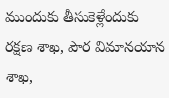ముందుకు తీసుకెళ్లేందుకు రక్షణ శాఖ, పౌర విమానయాన శాఖ,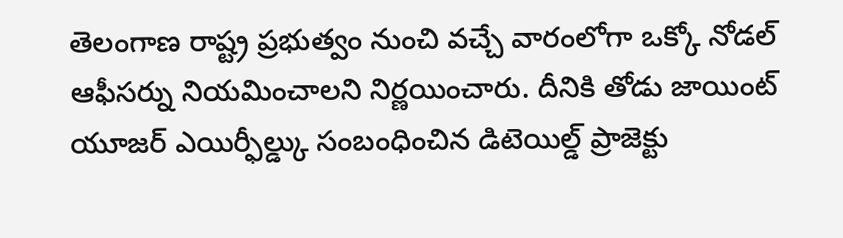తెలంగాణ రాష్ట్ర ప్రభుత్వం నుంచి వచ్చే వారంలోగా ఒక్కో నోడల్ ఆఫీసర్ను నియమించాలని నిర్ణయించారు. దీనికి తోడు జాయింట్ యూజర్ ఎయిర్ఫీల్డ్కు సంబంధించిన డిటెయిల్డ్ ప్రాజెక్టు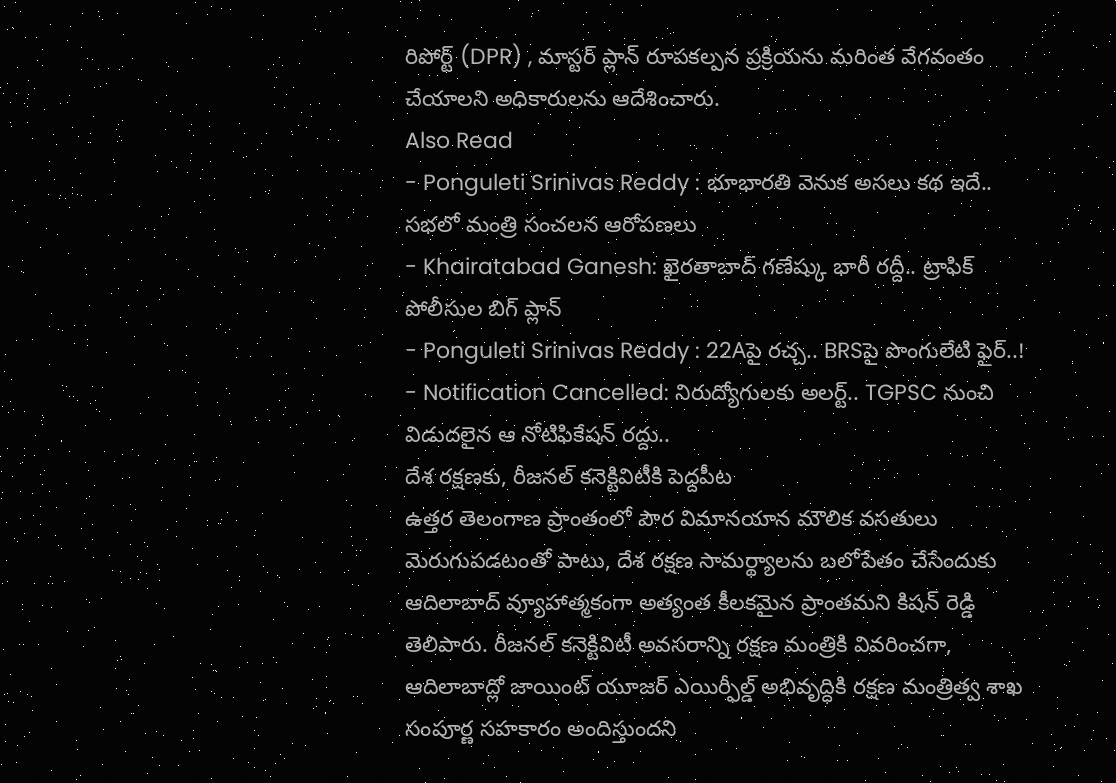రిపోర్ట్ (DPR) , మాస్టర్ ప్లాన్ రూపకల్పన ప్రక్రియను మరింత వేగవంతం చేయాలని అధికారులను ఆదేశించారు.
Also Read
- Ponguleti Srinivas Reddy : భూభారతి వెనుక అసలు కథ ఇదే.. సభలో మంత్రి సంచలన ఆరోపణలు
- Khairatabad Ganesh: ఖైరతాబాద్ గణేష్కు భారీ రద్దీ.. ట్రాఫిక్ పోలీసుల బిగ్ ప్లాన్
- Ponguleti Srinivas Reddy : 22Aపై రచ్చ.. BRSపై పొంగులేటి ఫైర్..!
- Notification Cancelled: నిరుద్యోగులకు అలర్ట్.. TGPSC నుంచి విడుదలైన ఆ నోటిఫికేషన్ రద్దు..
దేశ రక్షణకు, రీజనల్ కనెక్టివిటీకి పెద్దపీట
ఉత్తర తెలంగాణ ప్రాంతంలో పౌర విమానయాన మౌలిక వసతులు మెరుగుపడటంతో పాటు, దేశ రక్షణ సామర్థ్యాలను బలోపేతం చేసేందుకు ఆదిలాబాద్ వ్యూహాత్మకంగా అత్యంత కీలకమైన ప్రాంతమని కిషన్ రెడ్డి తెలిపారు. రీజనల్ కనెక్టివిటీ అవసరాన్ని రక్షణ మంత్రికి వివరించగా, ఆదిలాబాద్లో జాయింట్ యూజర్ ఎయిర్ఫీల్డ్ అభివృద్ధికి రక్షణ మంత్రిత్వ శాఖ సంపూర్ణ సహకారం అందిస్తుందని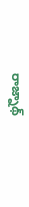రాజ్నాథ్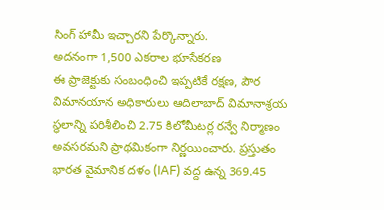సింగ్ హామీ ఇచ్చారని పేర్కొన్నారు.
అదనంగా 1,500 ఎకరాల భూసేకరణ
ఈ ప్రాజెక్టుకు సంబంధించి ఇప్పటికే రక్షణ, పౌర విమానయాన అధికారులు ఆదిలాబాద్ విమానాశ్రయ స్థలాన్ని పరిశీలించి 2.75 కిలోమీటర్ల రన్వే నిర్మాణం అవసరమని ప్రాథమికంగా నిర్ణయించారు. ప్రస్తుతం భారత వైమానిక దళం (IAF) వద్ద ఉన్న 369.45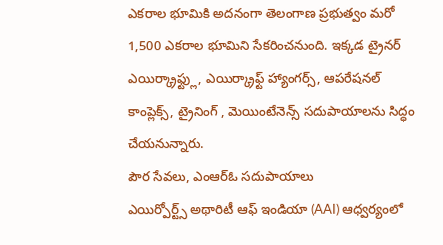ఎకరాల భూమికి అదనంగా తెలంగాణ ప్రభుత్వం మరో 1,500 ఎకరాల భూమిని సేకరించనుంది. ఇక్కడ ట్రైనర్ ఎయిర్క్రాఫ్ట్లు, ఎయిర్క్రాఫ్ట్ హ్యాంగర్స్, ఆపరేషనల్ కాంప్లెక్స్, ట్రైనింగ్ , మెయింటేనెన్స్ సదుపాయాలను సిద్ధం చేయనున్నారు.
పౌర సేవలు, ఎంఆర్ఓ సదుపాయాలు
ఎయిర్పోర్ట్స్ అథారిటీ ఆఫ్ ఇండియా (AAI) ఆధ్వర్యంలో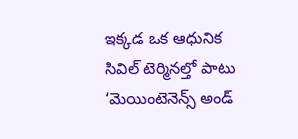ఇక్కడ ఒక ఆధునిక సివిల్ టెర్మినల్తో పాటు ‘మెయింటెనెన్స్ అండ్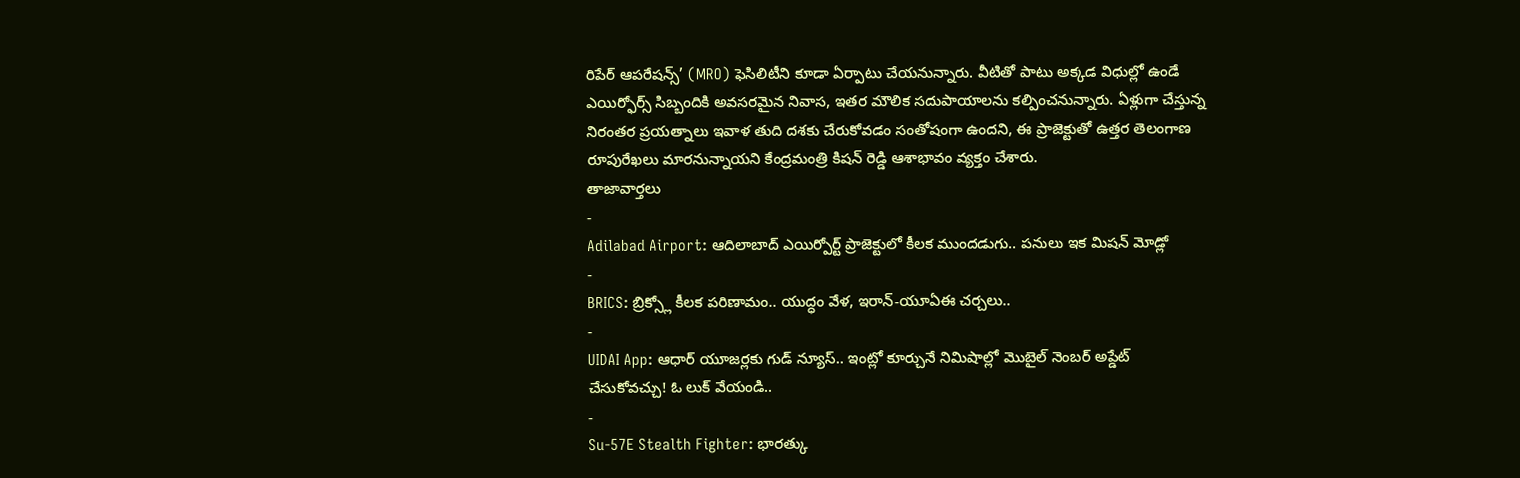రిపేర్ ఆపరేషన్స్’ (MRO) ఫెసిలిటీని కూడా ఏర్పాటు చేయనున్నారు. వీటితో పాటు అక్కడ విధుల్లో ఉండే ఎయిర్ఫోర్స్ సిబ్బందికి అవసరమైన నివాస, ఇతర మౌలిక సదుపాయాలను కల్పించనున్నారు. ఏళ్లుగా చేస్తున్న నిరంతర ప్రయత్నాలు ఇవాళ తుది దశకు చేరుకోవడం సంతోషంగా ఉందని, ఈ ప్రాజెక్టుతో ఉత్తర తెలంగాణ రూపురేఖలు మారనున్నాయని కేంద్రమంత్రి కిషన్ రెడ్డి ఆశాభావం వ్యక్తం చేశారు.
తాజావార్తలు
-
Adilabad Airport: ఆదిలాబాద్ ఎయిర్పోర్ట్ ప్రాజెక్టులో కీలక ముందడుగు.. పనులు ఇక మిషన్ మోడ్లో
-
BRICS: బ్రిక్స్లో కీలక పరిణామం.. యుద్ధం వేళ, ఇరాన్-యూఏఈ చర్చలు..
-
UIDAI App: ఆధార్ యూజర్లకు గుడ్ న్యూస్.. ఇంట్లో కూర్చునే నిమిషాల్లో మొబైల్ నెంబర్ అప్డేట్ చేసుకోవచ్చు! ఓ లుక్ వేయండి..
-
Su-57E Stealth Fighter: భారత్కు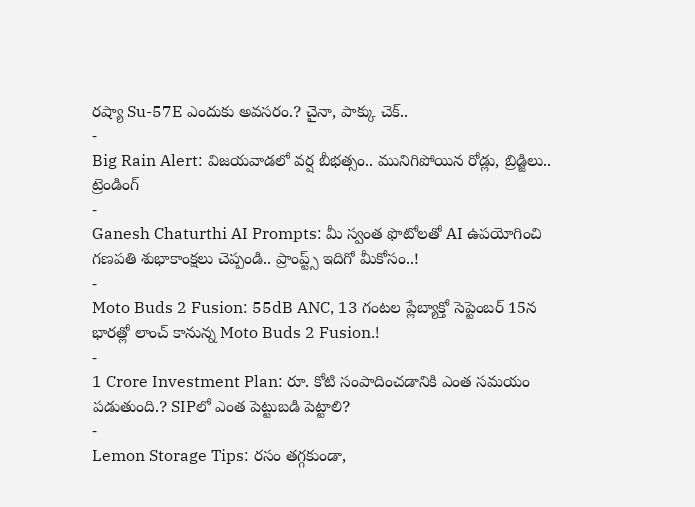రష్యా Su-57E ఎందుకు అవసరం.? చైనా, పాక్కు చెక్..
-
Big Rain Alert: విజయవాడలో వర్ష బీభత్సం.. మునిగిపోయిన రోడ్లు, బ్రిడ్జిలు..
ట్రెండింగ్
-
Ganesh Chaturthi AI Prompts: మీ స్వంత ఫొటోలతో AI ఉపయోగించి గణపతి శుభాకాంక్షలు చెప్పండి.. ప్రాంప్ట్స్ ఇదిగో మీకోసం..!
-
Moto Buds 2 Fusion: 55dB ANC, 13 గంటల ప్లేబ్యాక్తో సెప్టెంబర్ 15న భారత్లో లాంచ్ కానున్న Moto Buds 2 Fusion.!
-
1 Crore Investment Plan: రూ. కోటి సంపాదించడానికి ఎంత సమయం పడుతుంది.? SIPలో ఎంత పెట్టుబడి పెట్టాలి?
-
Lemon Storage Tips: రసం తగ్గకుండా,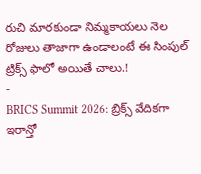రుచి మారకుండా నిమ్మకాయలు నెల రోజులు తాజాగా ఉండాలంటే ఈ సింపుల్ ట్రిక్స్ ఫాలో అయితే చాలు.!
-
BRICS Summit 2026: బ్రిక్స్ వేదికగా ఇరాన్తో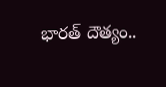భారత్ దౌత్యం..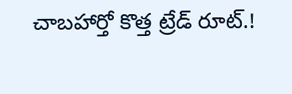చాబహార్తో కొత్త ట్రేడ్ రూట్.!